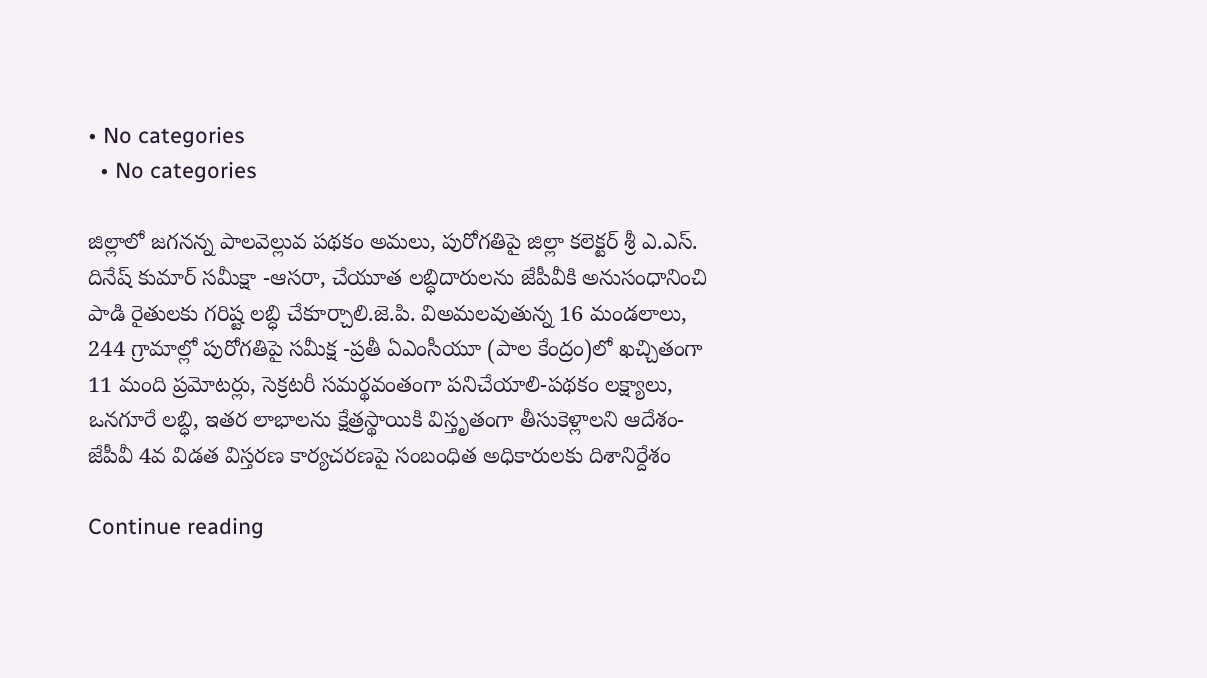• No categories
  • No categories

జిల్లాలో జగనన్న పాలవెల్లువ పథకం అమలు, పురోగతిపై జిల్లా కలెక్టర్ శ్రీ ఎ.ఎస్. దినేష్ కుమార్ సమీక్షా -ఆసరా, చేయూత లబ్ధిదారులను జేపీవీకి అనుసంధానించి పాడి రైతులకు గరిష్ట లబ్ధి చేకూర్చాలి.జె.పి. విఅమలవుతున్న 16 మండలాలు, 244 గ్రామాల్లో పురోగతిపై సమీక్ష -ప్రతీ ఏఎంసీయూ (పాల కేంద్రం)లో ఖచ్చితంగా 11 మంది ప్రమోటర్లు, సెక్రటరీ సమర్థవంతంగా పనిచేయాలి-పథకం లక్ష్యాలు, ఒనగూరే లబ్ధి, ఇతర లాభాలను క్షేత్రస్థాయికి విస్తృతంగా తీసుకెళ్లాలని ఆదేశం-జేపీవీ 4వ విడత విస్తరణ కార్యచరణపై సంబంధిత అధికారులకు దిశానిర్దేశం

Continue reading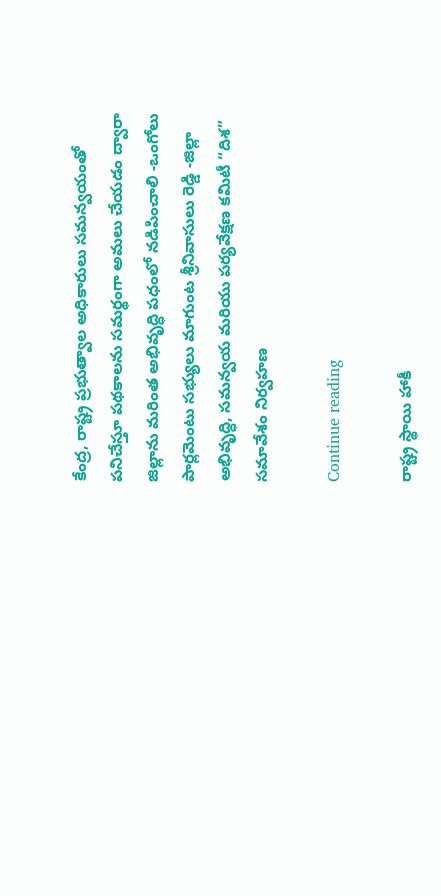కేంద్ర, రాష్ట్ర ప్రభుత్వాల అధికారులు సమన్వయంతో పనిచేస్తూ పథకాలను సమర్థంగా అమలు చేయడం ద్వారా జిల్లాను మరింత అభివృద్ధి పధంలో నడిపించాలి -ఒంగోలు పార్లమెంటు సభ్యులు మాగుంట శ్రీనివాసులు రెడ్డి -జిల్లా అభివృద్ధి, సమన్వయ మరియు పర్యవేక్షణ కమిటీ “దిశ” సమావేశం నిర్వహణ

Continue reading

రాష్ట్ర స్థాయి హాకీ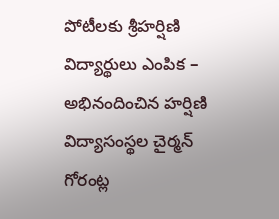పోటీలకు శ్రీహర్షిణి విద్యార్థులు ఎంపిక – అభినందించిన హర్షిణి విద్యాసంస్థల చైర్మన్ గోరంట్ల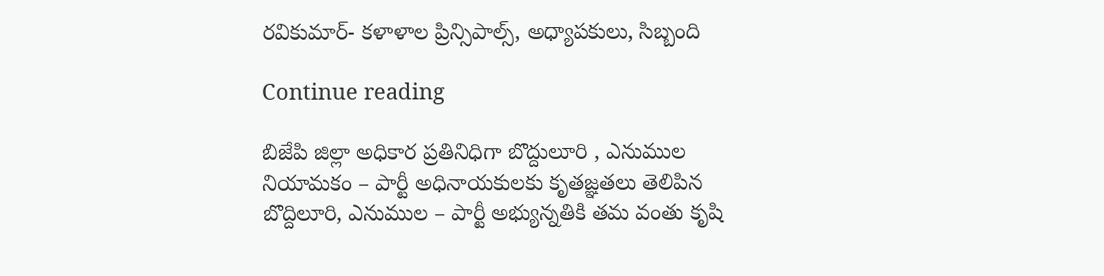రవికుమార్- కళాళాల ప్రిన్సిపాల్స్, అధ్యాపకులు, సిబ్బంది

Continue reading

బిజేపి జిల్లా అధికార ప్రతినిధిగా బొద్దులూరి , ఎనుముల నియామకం – పార్టీ అధినాయకులకు కృతజ్ఞతలు తెలిపిన బొద్దిలూరి, ఎనుముల – పార్టీ అభ్యున్నతికి తమ వంతు కృషి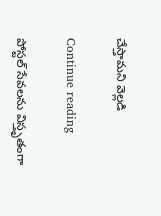చేస్తామని వెల్లడి

Continue reading

పోస్టల్ సేవలను విస్తృతంగా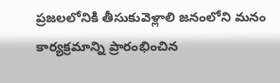ప్రజలలోనికి తీసుకువెళ్లాలి జనంలోని మనం కార్యక్రమాన్ని ప్రారంభించిన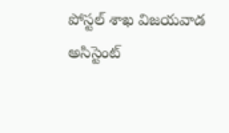పోస్టల్ శాఖ విజయవాడ అసిస్టెంట్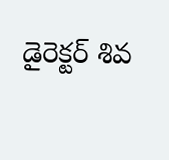డైరెక్టర్ శివ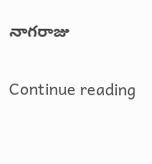నాగరాజు

Continue reading